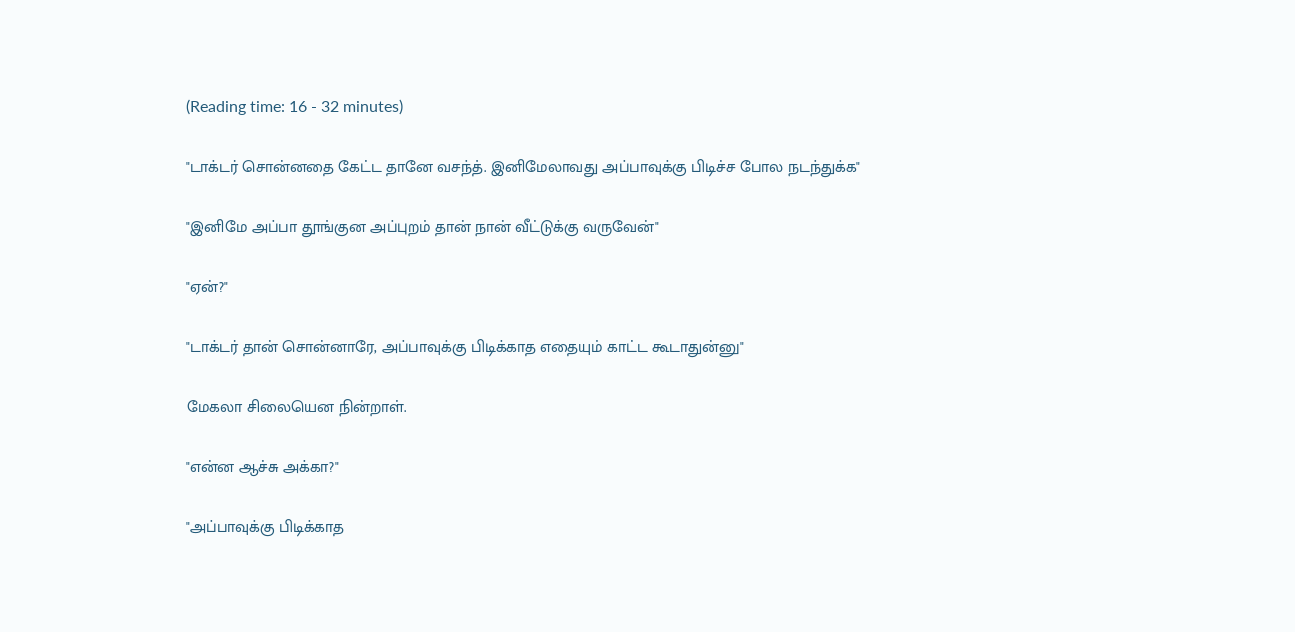(Reading time: 16 - 32 minutes)

"டாக்டர் சொன்னதை கேட்ட தானே வசந்த். இனிமேலாவது அப்பாவுக்கு பிடிச்ச போல நடந்துக்க"

"இனிமே அப்பா தூங்குன அப்புறம் தான் நான் வீட்டுக்கு வருவேன்"

"ஏன்?"

"டாக்டர் தான் சொன்னாரே, அப்பாவுக்கு பிடிக்காத எதையும் காட்ட கூடாதுன்னு"

மேகலா சிலையென நின்றாள்.

"என்ன ஆச்சு அக்கா?"

"அப்பாவுக்கு பிடிக்காத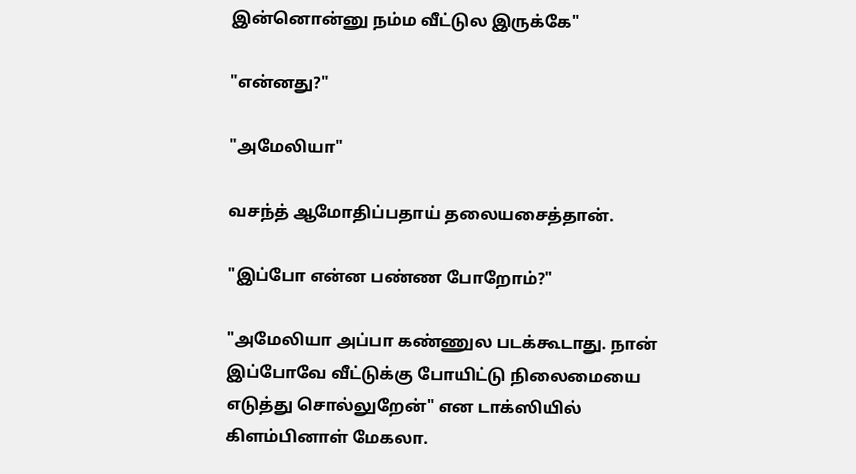இன்னொன்னு நம்ம வீட்டுல இருக்கே"

"என்னது?"

"அமேலியா"

வசந்த் ஆமோதிப்பதாய் தலையசைத்தான்.

"இப்போ என்ன பண்ண போறோம்?"

"அமேலியா அப்பா கண்ணுல படக்கூடாது. நான் இப்போவே வீட்டுக்கு போயிட்டு நிலைமையை எடுத்து சொல்லுறேன்" என டாக்ஸியில் கிளம்பினாள் மேகலா.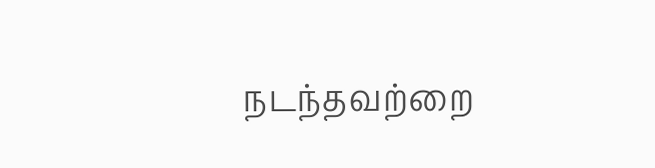நடந்தவற்றை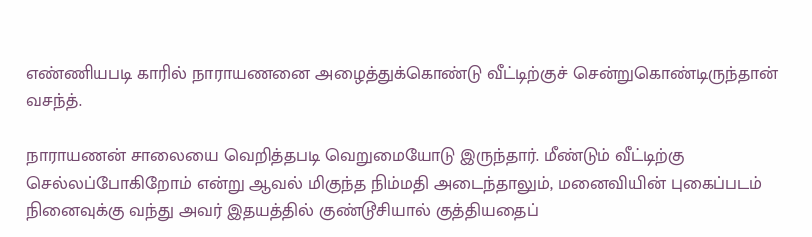எண்ணியபடி காரில் நாராயணனை அழைத்துக்கொண்டு வீட்டிற்குச் சென்றுகொண்டிருந்தான் வசந்த்.

நாராயணன் சாலையை வெறித்தபடி வெறுமையோடு இருந்தார். மீண்டும் வீட்டிற்கு செல்லப்போகிறோம் என்று ஆவல் மிகுந்த நிம்மதி அடைந்தாலும், மனைவியின் புகைப்படம் நினைவுக்கு வந்து அவர் இதயத்தில் குண்டூசியால் குத்தியதைப்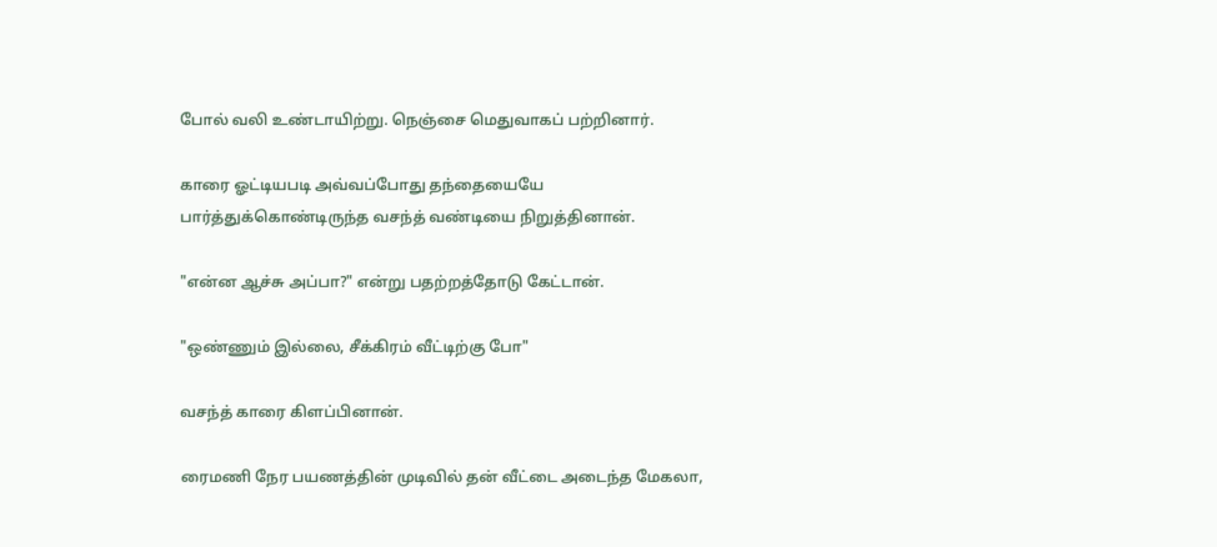போல் வலி உண்டாயிற்று. நெஞ்சை மெதுவாகப் பற்றினார்.

காரை ஓட்டியபடி அவ்வப்போது தந்தையையே பார்த்துக்கொண்டிருந்த வசந்த் வண்டியை நிறுத்தினான்.

"என்ன ஆச்சு அப்பா?" என்று பதற்றத்தோடு கேட்டான்.

"ஒண்ணும் இல்லை, சீக்கிரம் வீட்டிற்கு போ"

வசந்த் காரை கிளப்பினான்.

ரைமணி நேர பயணத்தின் முடிவில் தன் வீட்டை அடைந்த மேகலா,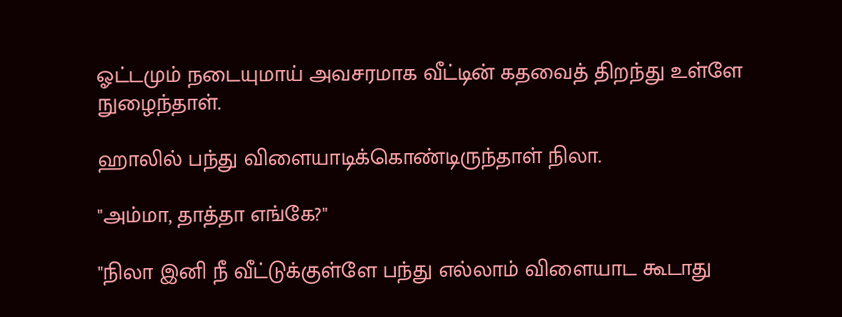ஓட்டமும் நடையுமாய் அவசரமாக வீட்டின் கதவைத் திறந்து உள்ளே நுழைந்தாள்.

ஹாலில் பந்து விளையாடிக்கொண்டிருந்தாள் நிலா.

"அம்மா, தாத்தா எங்கே?"

"நிலா இனி நீ வீட்டுக்குள்ளே பந்து எல்லாம் விளையாட கூடாது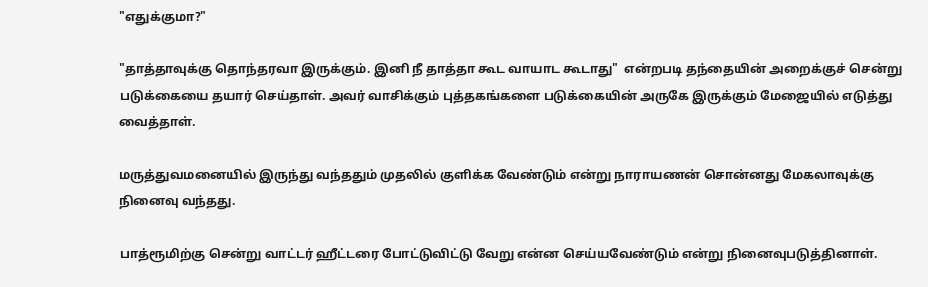"எதுக்குமா?"

"தாத்தாவுக்கு தொந்தரவா இருக்கும். இனி நீ தாத்தா கூட வாயாட கூடாது"  என்றபடி தந்தையின் அறைக்குச் சென்று படுக்கையை தயார் செய்தாள். அவர் வாசிக்கும் புத்தகங்களை படுக்கையின் அருகே இருக்கும் மேஜையில் எடுத்து வைத்தாள்.

மருத்துவமனையில் இருந்து வந்ததும் முதலில் குளிக்க வேண்டும் என்று நாராயணன் சொன்னது மேகலாவுக்கு நினைவு வந்தது.

பாத்ரூமிற்கு சென்று வாட்டர் ஹீட்டரை போட்டுவிட்டு வேறு என்ன செய்யவேண்டும் என்று நினைவுபடுத்தினாள்.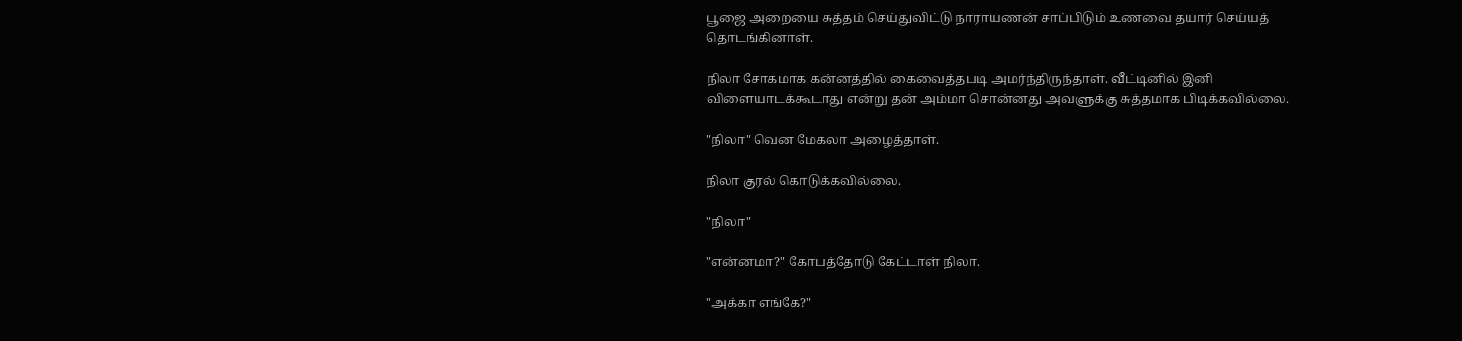பூஜை அறையை சுத்தம் செய்துவிட்டு நாராயணன் சாப்பிடும் உணவை தயார் செய்யத் தொடங்கினாள்.

நிலா சோகமாக கன்னத்தில் கைவைத்தபடி அமர்ந்திருந்தாள். வீட்டினில் இனி விளையாடக்கூடாது என்று தன் அம்மா சொன்னது அவளுக்கு சுத்தமாக பிடிக்கவில்லை.

"நிலா" வென மேகலா அழைத்தாள்.

நிலா குரல் கொடுக்கவில்லை.

"நிலா"

"என்னமா?" கோபத்தோடு கேட்டாள் நிலா.

"அக்கா எங்கே?"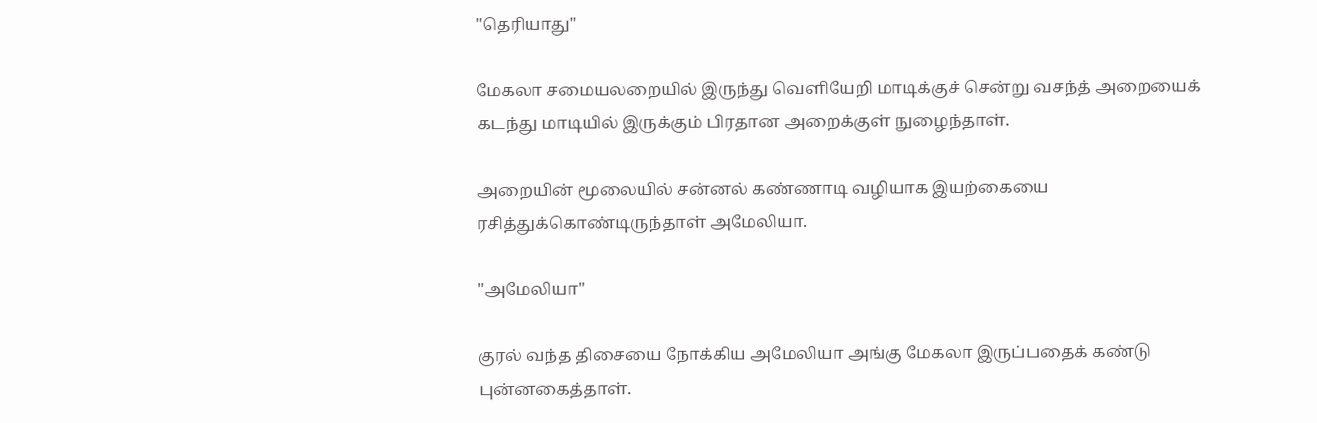"தெரியாது"

மேகலா சமையலறையில் இருந்து வெளியேறி மாடிக்குச் சென்று வசந்த் அறையைக் கடந்து மாடியில் இருக்கும் பிரதான அறைக்குள் நுழைந்தாள்.

அறையின் மூலையில் சன்னல் கண்ணாடி வழியாக இயற்கையை ரசித்துக்கொண்டிருந்தாள் அமேலியா.

"அமேலியா"

குரல் வந்த திசையை நோக்கிய அமேலியா அங்கு மேகலா இருப்பதைக் கண்டு புன்னகைத்தாள்.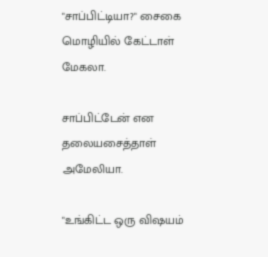"சாப்பிட்டியா?" சைகை மொழியில் கேட்டாள் மேகலா.

சாப்பிட்டேன் என தலையசைத்தாள் அமேலியா.

"உங்கிட்ட ஒரு விஷயம்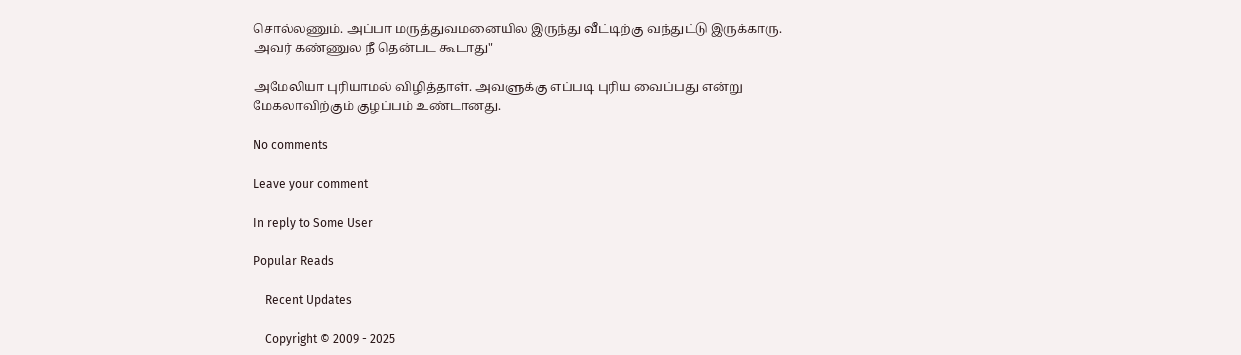சொல்லணும். அப்பா மருத்துவமனையில இருந்து வீட்டிற்கு வந்துட்டு இருக்காரு. அவர் கண்ணுல நீ தென்பட கூடாது"

அமேலியா புரியாமல் விழித்தாள். அவளுக்கு எப்படி புரிய வைப்பது என்று மேகலாவிற்கும் குழப்பம் உண்டானது.

No comments

Leave your comment

In reply to Some User

Popular Reads

    Recent Updates

    Copyright © 2009 - 2025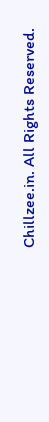Chillzee.in. All Rights Reserved.